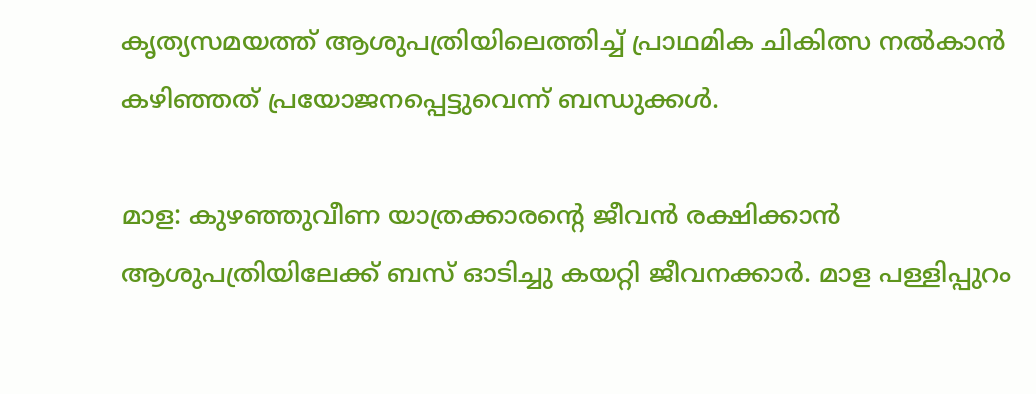കൃത്യസമയത്ത് ആശുപത്രിയിലെത്തിച്ച് പ്രാഥമിക ചികിത്സ നല്‍കാന്‍ കഴിഞ്ഞത് പ്രയോജനപ്പെട്ടുവെന്ന് ബന്ധുക്കള്‍.

മാള: കുഴഞ്ഞുവീണ യാത്രക്കാരന്റെ ജീവന്‍ രക്ഷിക്കാന്‍ ആശുപത്രിയിലേക്ക് ബസ് ഓടിച്ചു കയറ്റി ജീവനക്കാര്‍. മാള പള്ളിപ്പുറം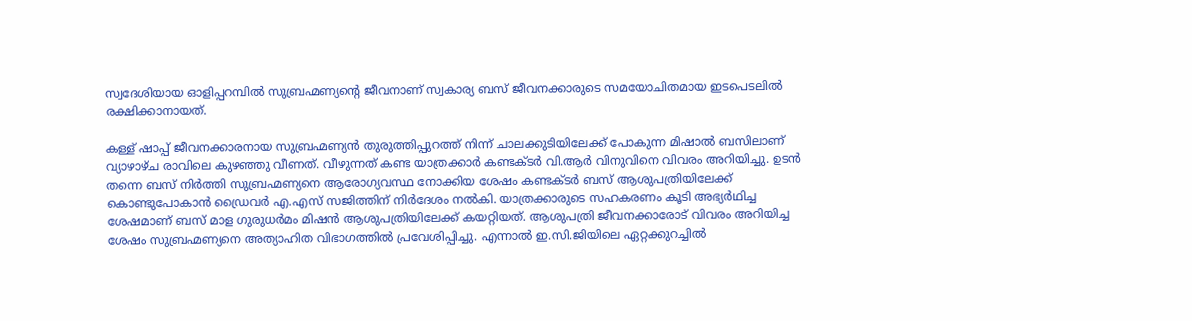സ്വദേശിയായ ഓളിപ്പറമ്പില്‍ സുബ്രഹ്മണ്യന്റെ ജീവനാണ് സ്വകാര്യ ബസ് ജീവനക്കാരുടെ സമയോചിതമായ ഇടപെടലില്‍ രക്ഷിക്കാനായത്.

കള്ള് ഷാപ്പ് ജീവനക്കാരനായ സുബ്രഹ്മണ്യന്‍ തുരുത്തിപ്പുറത്ത് നിന്ന് ചാലക്കുടിയിലേക്ക് പോകുന്ന മിഷാല്‍ ബസിലാണ് വ്യാഴാഴ്ച രാവിലെ കുഴഞ്ഞു വീണത്. വീഴുന്നത് കണ്ട യാത്രക്കാര്‍ കണ്ടക്ടര്‍ വി.ആര്‍ വിനുവിനെ വിവരം അറിയിച്ചു. ഉടന്‍ തന്നെ ബസ് നിര്‍ത്തി സുബ്രഹ്മണ്യനെ ആരോഗ്യവസ്ഥ നോക്കിയ ശേഷം കണ്ടക്ടര്‍ ബസ് ആശുപത്രിയിലേക്ക് കൊണ്ടുപോകാന്‍ ഡ്രൈവര്‍ എ.എസ് സജിത്തിന് നിര്‍ദേശം നല്‍കി. യാത്രക്കാരുടെ സഹകരണം കൂടി അഭ്യര്‍ഥിച്ച ശേഷമാണ് ബസ് മാള ഗുരുധര്‍മം മിഷന്‍ ആശുപത്രിയിലേക്ക് കയറ്റിയത്. ആശുപത്രി ജീവനക്കാരോട് വിവരം അറിയിച്ച ശേഷം സുബ്രഹ്മണ്യനെ അത്യാഹിത വിഭാഗത്തില്‍ പ്രവേശിപ്പിച്ചു. എന്നാല്‍ ഇ.സി.ജിയിലെ ഏറ്റക്കുറച്ചില്‍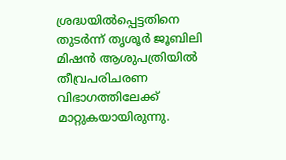ശ്രദ്ധയില്‍പ്പെട്ടതിനെ തുടര്‍ന്ന് തൃശൂര്‍ ജൂബിലി മിഷന്‍ ആശുപത്രിയില്‍ തീവ്രപരിചരണ വിഭാഗത്തിലേക്ക് മാറ്റുകയായിരുന്നു.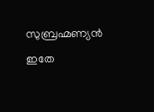സുബ്രഹ്മണ്യന്‍ ഇതേ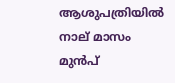ആശുപത്രിയില്‍ നാല് മാസം മുന്‍പ്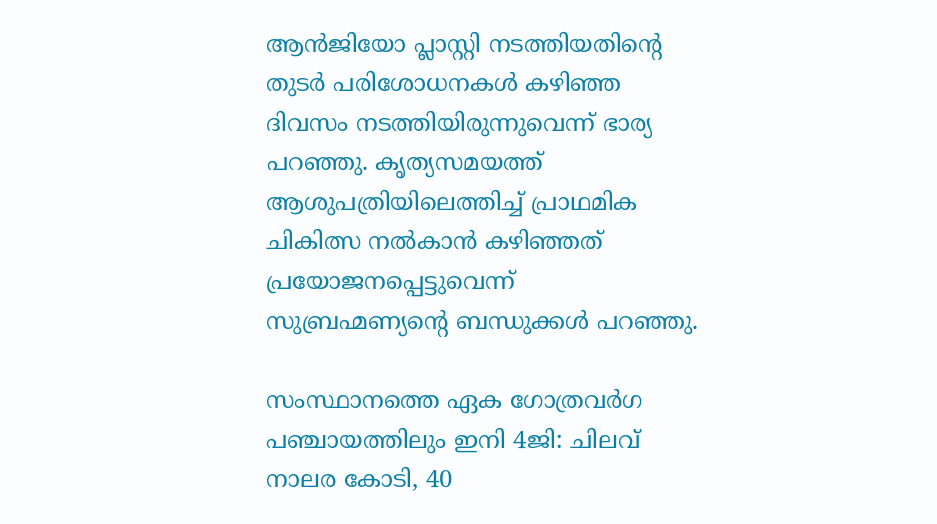ആന്‍ജിയോ പ്ലാസ്റ്റി നടത്തിയതിന്റെ തുടര്‍ പരിശോധനകള്‍ കഴിഞ്ഞ ദിവസം നടത്തിയിരുന്നുവെന്ന് ഭാര്യ പറഞ്ഞു. കൃത്യസമയത്ത് ആശുപത്രിയിലെത്തിച്ച് പ്രാഥമിക ചികിത്സ നല്‍കാന്‍ കഴിഞ്ഞത് പ്രയോജനപ്പെട്ടുവെന്ന് സുബ്രഹ്മണ്യന്റെ ബന്ധുക്കള്‍ പറഞ്ഞു.

സംസ്ഥാനത്തെ ഏക ഗോത്രവര്‍ഗ പഞ്ചായത്തിലും ഇനി 4ജി: ചിലവ് നാലര കോടി, 40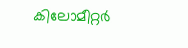കിലോമീറ്റര്‍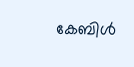കേബിള്‍